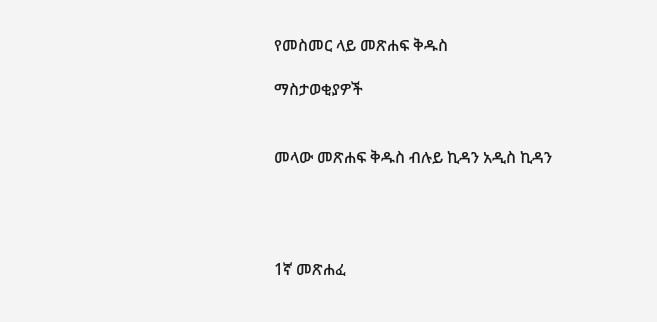የመስመር ላይ መጽሐፍ ቅዱስ

ማስታወቂያዎች


መላው መጽሐፍ ቅዱስ ብሉይ ኪዳን አዲስ ኪዳን




1ኛ መጽሐፈ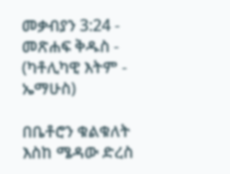መቃብያን 3:24 - መጽሐፍ ቅዱስ - (ካቶሊካዊ እትም - ኤማሁስ)

በቤቶሮን ቁልቁለት እስከ ሜዳው ድረስ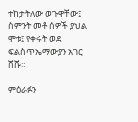ተከታትለው ወጉዋቸው፤ ስምንት መቶ ሰዎች ያህል ሞቱ፤ የቀሩት ወደ ፍልስጥኤማውያን አገር ሸሹ።

ምዕራፉን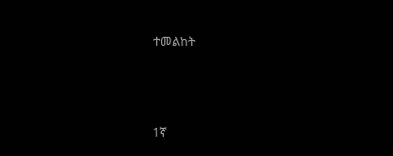ተመልከት



1ኛ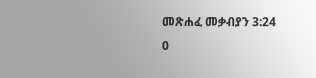መጽሐፈ መቃብያን 3:24
0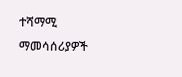ተሻማሚ ማመሳሰሪያዎች